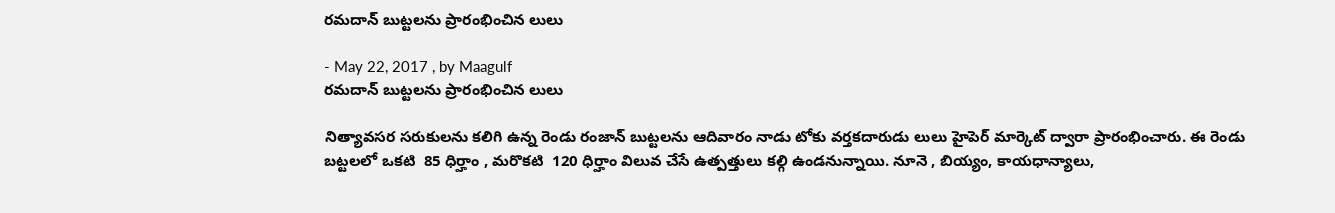రమదాన్ బుట్టలను ప్రారంభించిన లులు

- May 22, 2017 , by Maagulf
రమదాన్ బుట్టలను ప్రారంభించిన లులు

నిత్యావసర సరుకులను కలిగి ఉన్న రెండు రంజాన్ బుట్టలను ఆదివారం నాడు టోకు వర్తకదారుడు లులు హైపెర్ మార్కెట్ ద్వారా ప్రారంభించారు. ఈ రెండు బట్టలలో ఒకటి  85 ధిర్హాం , మరొకటి  120 ధిర్హాం విలువ చేసే ఉత్పత్తులు కల్గి ఉండనున్నాయి. నూనె , బియ్యం, కాయధాన్యాలు,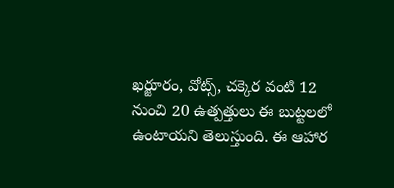ఖర్జూరం, వోట్స్, చక్కెర వంటి 12 నుంచి 20 ఉత్పత్తులు ఈ బుట్టలలో ఉంటాయని తెలుస్తుంది. ఈ ఆహార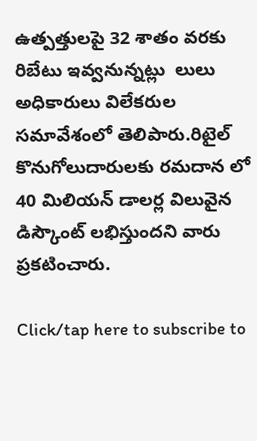ఉత్పత్తులపై 32 శాతం వరకు రిబేటు ఇవ్వనున్నట్లు  లులు అధికారులు విలేకరుల సమావేశంలో తెలిపారు.రిటైల్ కొనుగోలుదారులకు రమదాన లో 40 మిలియన్ డాలర్ల విలువైన డిస్కౌంట్ లభిస్తుందని వారు ప్రకటించారు.

Click/tap here to subscribe to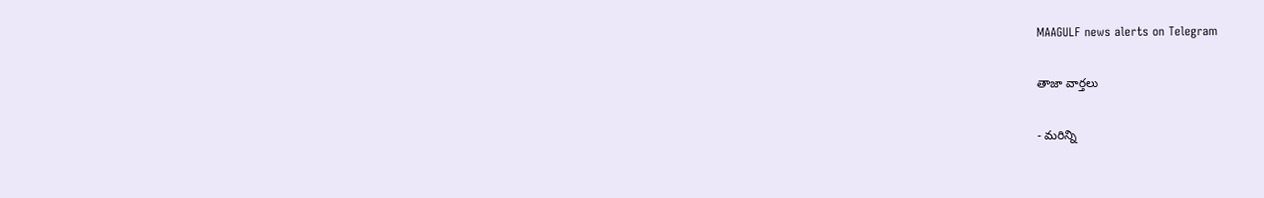MAAGULF news alerts on Telegram

తాజా వార్తలు

- మరిన్ని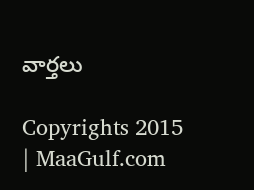వార్తలు

Copyrights 2015 | MaaGulf.com